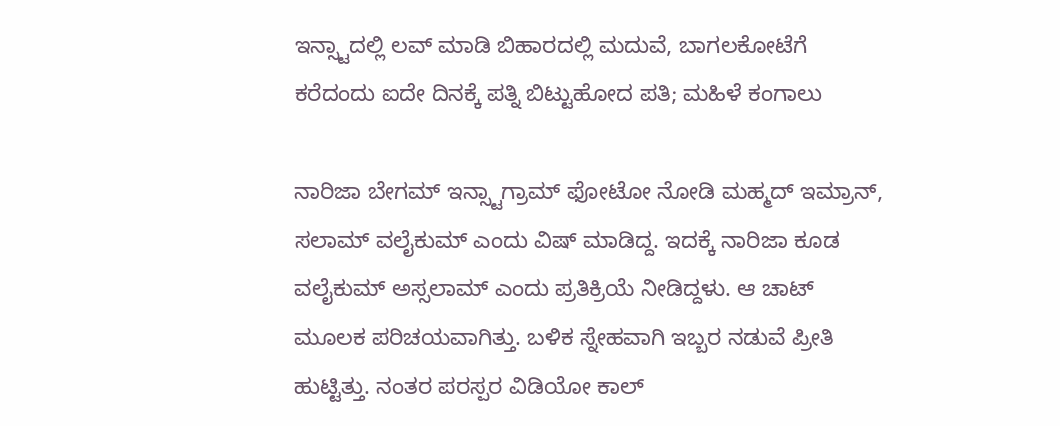ಇನ್ಸ್ಟಾದಲ್ಲಿ ಲವ್‌ ಮಾಡಿ ಬಿಹಾರದಲ್ಲಿ ಮದುವೆ, ಬಾಗಲಕೋಟೆಗೆ ಕರೆದಂದು ಐದೇ ದಿನಕ್ಕೆ ಪತ್ನಿ ಬಿಟ್ಟುಹೋದ ಪತಿ; ಮಹಿಳೆ ಕಂಗಾಲು

ನಾರಿಜಾ ಬೇಗಮ್‌ ಇನ್ಸ್ಟಾಗ್ರಾಮ್ ಫೋಟೋ ನೋಡಿ ಮಹ್ಮದ್ ಇಮ್ರಾನ್, ಸಲಾಮ್ ವಲೈಕುಮ್ ಎಂದು ವಿಷ್ ಮಾಡಿದ್ದ. ಇದಕ್ಕೆ‌ ನಾರಿಜಾ ಕೂಡ ವಲೈಕುಮ್ ಅಸ್ಸಲಾಮ್ ಎಂದು ಪ್ರತಿಕ್ರಿಯೆ ನೀಡಿದ್ದಳು. ಆ ಚಾಟ್ ಮೂಲಕ‌ ಪರಿಚಯವಾಗಿತ್ತು. ಬಳಿಕ ಸ್ನೇಹವಾಗಿ ಇಬ್ಬರ ನಡುವೆ ಪ್ರೀತಿ ಹುಟ್ಟಿತ್ತು. ನಂತರ ಪರಸ್ಪರ ವಿಡಿಯೋ ಕಾಲ್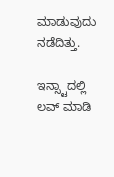ಮಾಡುವುದು ನಡೆದಿತ್ತು.

ಇನ್ಸ್ಟಾದಲ್ಲಿ ಲವ್‌ ಮಾಡಿ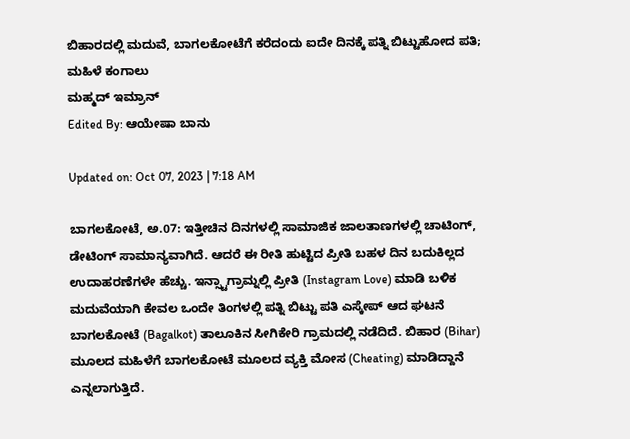ಬಿಹಾರದಲ್ಲಿ ಮದುವೆ, ಬಾಗಲಕೋಟೆಗೆ ಕರೆದಂದು ಐದೇ ದಿನಕ್ಕೆ ಪತ್ನಿ ಬಿಟ್ಟುಹೋದ ಪತಿ; ಮಹಿಳೆ ಕಂಗಾಲು
ಮಹ್ಮದ್‌‌ ಇಮ್ರಾನ್
Edited By: ಆಯೇಷಾ ಬಾನು

Updated on: Oct 07, 2023 | 7:18 AM

ಬಾಗಲಕೋಟೆ, ಅ.07: ಇತ್ತೀಚಿನ ದಿನಗಳಲ್ಲಿ ಸಾಮಾಜಿಕ ಜಾಲತಾಣಗಳಲ್ಲಿ ಚಾಟಿಂಗ್, ಡೇಟಿಂಗ್ ಸಾಮಾನ್ಯವಾಗಿದೆ. ಆದರೆ ಈ ರೀತಿ ಹುಟ್ಟಿದ ಪ್ರೀತಿ ಬಹಳ ದಿನ ಬದುಕಿಲ್ಲದ ಉದಾಹರಣೆಗಳೇ ಹೆಚ್ಚು. ಇನ್ಸ್ಟಾಗ್ರಾಮ್ನಲ್ಲಿ ಪ್ರೀತಿ (Instagram Love) ಮಾಡಿ ಬಳಿಕ ಮದುವೆಯಾಗಿ ಕೇವಲ ಒಂದೇ ತಿಂಗಳಲ್ಲಿ ಪತ್ನಿ ಬಿಟ್ಟು ಪತಿ ಎಸ್ಕೇಪ್ ಆದ ಘಟನೆ ಬಾಗಲಕೋಟೆ (Bagalkot) ತಾಲೂಕಿನ ಸೀಗಿಕೇರಿ ಗ್ರಾಮದಲ್ಲಿ ನಡೆದಿದೆ. ಬಿಹಾರ‌ (Bihar) ಮೂಲದ ಮಹಿಳೆಗೆ ಬಾಗಲಕೋಟೆ ಮೂಲದ‌ ವ್ಯಕ್ತಿ ಮೋಸ (Cheating) ಮಾಡಿದ್ದಾನೆ ಎನ್ನಲಾಗುತ್ತಿದೆ.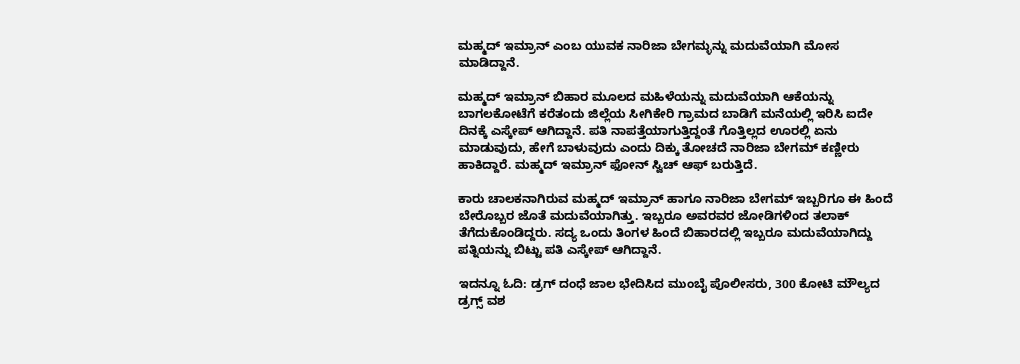ಮಹ್ಮದ್‌‌ ಇಮ್ರಾನ್ ಎಂಬ ಯುವಕ ನಾರಿಜಾ ಬೇಗಮ್ಳನ್ನು ಮದುವೆಯಾಗಿ ಮೋಸ ಮಾಡಿದ್ದಾನೆ.

ಮಹ್ಮದ್‌‌ ಇಮ್ರಾನ್ ಬಿಹಾರ ಮೂಲದ ಮಹಿಳೆಯನ್ನು ಮದುವೆಯಾಗಿ ಆಕೆಯನ್ನು ಬಾಗಲಕೋಟೆಗೆ ಕರೆತಂದು ಜಿಲ್ಲೆಯ ಸೀಗಿಕೇರಿ ಗ್ರಾಮದ ಬಾಡಿಗೆ ಮನೆಯಲ್ಲಿ ಇರಿಸಿ ಐದೇ ದಿನಕ್ಕೆ ಎಸ್ಕೇಪ್ ಆಗಿದ್ದಾನೆ. ಪತಿ ನಾಪತ್ತೆಯಾಗುತ್ತಿದ್ದಂತೆ ಗೊತ್ತಿಲ್ಲದ ಊರಲ್ಲಿ ಏನು ಮಾಡುವುದು, ಹೇಗೆ ಬಾಳುವುದು ಎಂದು ದಿಕ್ಕು ತೋಚದೆ ನಾರಿಜಾ ಬೇಗಮ್ ಕಣ್ಣೀರು ಹಾಕಿದ್ದಾರೆ. ಮಹ್ಮದ್‌‌ ಇಮ್ರಾನ್ ಫೋನ್ ಸ್ವಿಚ್ ಆಫ್ ಬರುತ್ತಿದೆ.

ಕಾರು ಚಾಲಕನಾಗಿರುವ ಮಹ್ಮದ್ ಇಮ್ರಾನ್ ಹಾಗೂ ನಾರಿಜಾ ಬೇಗಮ್ ಇಬ್ಬರಿಗೂ ಈ ಹಿಂದೆ ಬೇರೊಬ್ಬರ ಜೊತೆ ಮದುವೆಯಾಗಿತ್ತು. ಇಬ್ಬರೂ ಅವರವರ ಜೋಡಿಗಳಿಂದ ತಲಾಕ್‌ ತೆಗೆದುಕೊಂಡಿದ್ದರು. ಸದ್ಯ ಒಂದು ತಿಂಗಳ‌ ಹಿಂದೆ ಬಿಹಾರದಲ್ಲಿ ಇಬ್ಬರೂ ಮದುವೆಯಾಗಿದ್ದು ಪತ್ನಿಯನ್ನು ಬಿಟ್ಟು ಪತಿ ಎಸ್ಕೇಪ್ ಆಗಿದ್ದಾನೆ.

ಇದನ್ನೂ ಓದಿ: ಡ್ರಗ್ ದಂಧೆ ಜಾಲ ಭೇದಿಸಿದ ಮುಂಬೈ ಪೊಲೀಸರು, 300 ಕೋಟಿ ಮೌಲ್ಯದ ಡ್ರಗ್ಸ್ ವಶ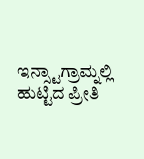ಇನ್ಸ್ಟಾಗ್ರಾಮ್ನಲ್ಲಿ ಹುಟ್ಟಿದ ಪ್ರೀತಿ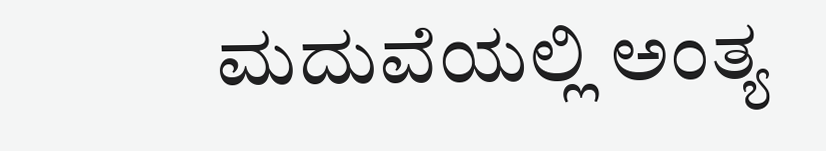ಮದುವೆಯಲ್ಲಿ ಅಂತ್ಯ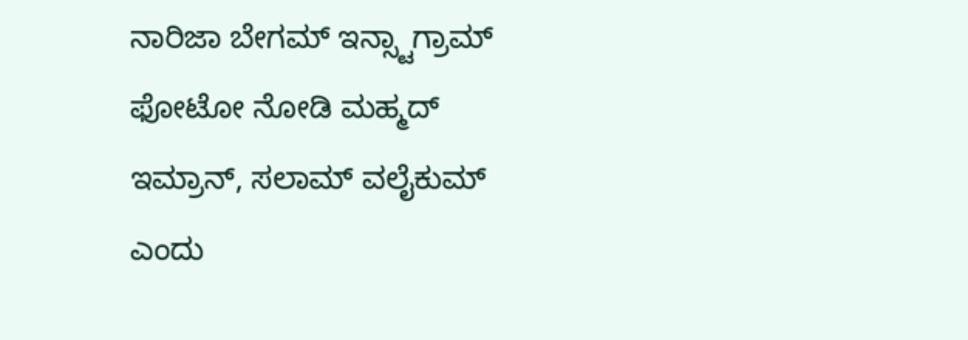ನಾರಿಜಾ ಬೇಗಮ್‌ ಇನ್ಸ್ಟಾಗ್ರಾಮ್ ಫೋಟೋ ನೋಡಿ ಮಹ್ಮದ್ ಇಮ್ರಾನ್, ಸಲಾಮ್ ವಲೈಕುಮ್ ಎಂದು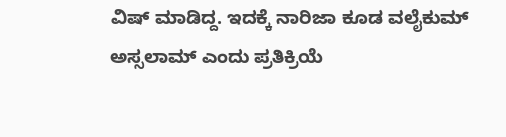ವಿಷ್ ಮಾಡಿದ್ದ. ಇದಕ್ಕೆ‌ ನಾರಿಜಾ ಕೂಡ ವಲೈಕುಮ್ ಅಸ್ಸಲಾಮ್ ಎಂದು ಪ್ರತಿಕ್ರಿಯೆ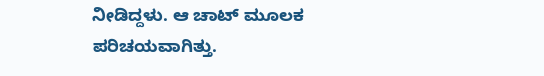ನೀಡಿದ್ದಳು. ಆ ಚಾಟ್ ಮೂಲಕ‌ ಪರಿಚಯವಾಗಿತ್ತು.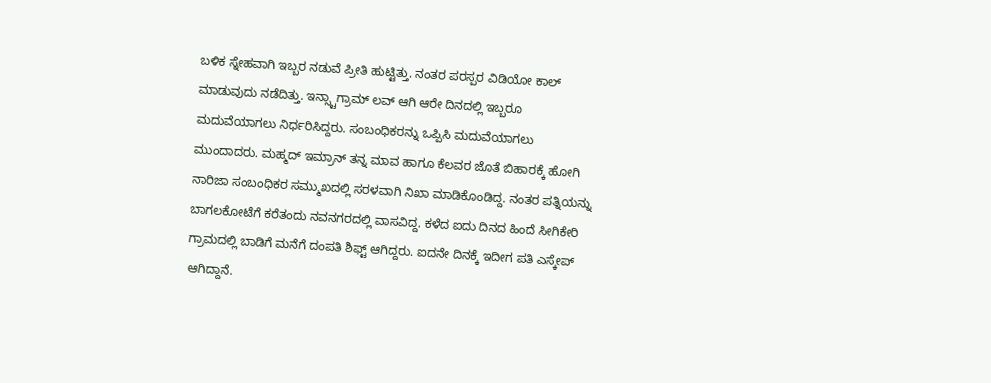ಬಳಿಕ ಸ್ನೇಹವಾಗಿ ಇಬ್ಬರ ನಡುವೆ ಪ್ರೀತಿ ಹುಟ್ಟಿತ್ತು. ನಂತರ ಪರಸ್ಪರ ವಿಡಿಯೋ ಕಾಲ್ ಮಾಡುವುದು ನಡೆದಿತ್ತು. ಇನ್ಸ್ಟಾಗ್ರಾಮ್ ಲವ್ ಆಗಿ ಆರೇ ದಿನದಲ್ಲಿ ಇಬ್ಬರೂ ಮದುವೆಯಾಗಲು ನಿರ್ಧರಿಸಿದ್ದರು. ಸಂಬಂಧಿಕರನ್ನು ಒಪ್ಪಿಸಿ‌ ಮದುವೆಯಾಗಲು ಮುಂದಾದರು. ಮಹ್ಮದ್ ಇಮ್ರಾನ್ ತನ್ನ ಮಾವ ಹಾಗೂ ಕೆಲವರ ಜೊತೆ ಬಿಹಾರಕ್ಕೆ ಹೋಗಿ ನಾರಿಜಾ ಸಂಬಂಧಿಕರ ಸಮ್ಮುಖದಲ್ಲಿ‌ ಸರಳವಾಗಿ ನಿಖಾ ಮಾಡಿಕೊಂಡಿದ್ದ. ನಂತರ ಪತ್ನಿಯನ್ನು ಬಾಗಲಕೋಟೆಗೆ ಕರೆತಂದು ನವನಗರದಲ್ಲಿ ವಾಸವಿದ್ದ. ಕಳೆದ ಐದು ದಿನದ ಹಿಂದೆ ಸೀಗಿಕೇರಿ ಗ್ರಾಮದಲ್ಲಿ ಬಾಡಿಗೆ ಮನೆಗೆ ದಂಪತಿ ಶಿಫ್ಟ್ ಆಗಿದ್ದರು. ಐದನೇ ದಿನಕ್ಕೆ ಇದೀಗ ಪತಿ ಎಸ್ಕೇಪ್ ಆಗಿದ್ದಾನೆ.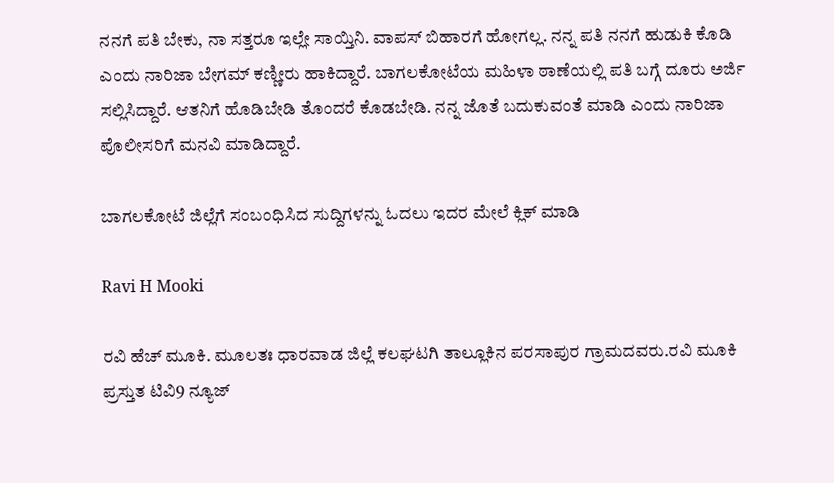ನನಗೆ ಪತಿ ಬೇಕು, ನಾ ಸತ್ತರೂ ಇಲ್ಲೇ ಸಾಯ್ತಿನಿ. ವಾಪಸ್ ಬಿಹಾರಗೆ ಹೋಗಲ್ಲ. ನನ್ನ ಪತಿ ನನಗೆ ಹುಡುಕಿ ಕೊಡಿ ಎಂದು ನಾರಿಜಾ ಬೇಗಮ್ ಕಣ್ಣೀರು ಹಾಕಿದ್ದಾರೆ. ಬಾಗಲಕೋಟೆಯ ಮಹಿಳಾ ಠಾಣೆಯಲ್ಲಿ ಪತಿ ಬಗ್ಗೆ ದೂರು ಅರ್ಜಿ ಸಲ್ಲಿಸಿದ್ದಾರೆ. ಆತನಿಗೆ ಹೊಡಿಬೇಡಿ ತೊಂದರೆ ಕೊಡಬೇಡಿ. ನನ್ನ ಜೊತೆ ಬದುಕುವಂತೆ ಮಾಡಿ ಎಂದು ನಾರಿಜಾ ಪೊಲೀಸರಿಗೆ ಮನವಿ ಮಾಡಿದ್ದಾರೆ.

ಬಾಗಲಕೋಟೆ ಜಿಲ್ಲೆಗೆ ಸಂಬಂಧಿಸಿದ ಸುದ್ದಿಗಳನ್ನು ಓದಲು ಇದರ ಮೇಲೆ ಕ್ಲಿಕ್ ಮಾಡಿ

Ravi H Mooki

ರವಿ ಹೆಚ್ ಮೂಕಿ. ಮೂಲತಃ ಧಾರವಾಡ ಜಿಲ್ಲೆ ಕಲಘಟಗಿ ತಾಲ್ಲೂಕಿನ ಪರಸಾಪುರ ಗ್ರಾಮದವರು.ರವಿ ಮೂಕಿ ಪ್ರಸ್ತುತ ಟಿವಿ9 ನ್ಯೂಜ್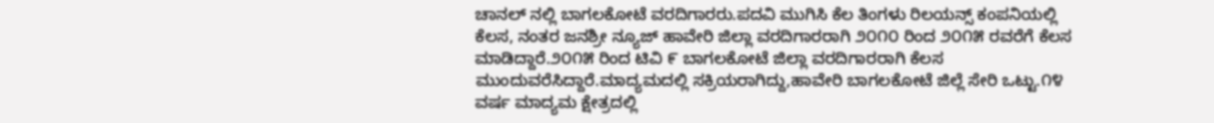ಚಾನಲ್‌ ನಲ್ಲಿ ಬಾಗಲಕೋಟೆ ವರದಿಗಾರರು.ಪದವಿ ಮುಗಿಸಿ ಕೆಲ ತಿಂಗಳು ರಿಲಯನ್ಸ್ ಕಂಪನಿಯಲ್ಲಿ ಕೆಲಸ, ನಂತರ ಜನಶ್ರೀ ನ್ಯೂಜ್‌ ಹಾವೇರಿ ಜಿಲ್ಲಾ ವರದಿಗಾರರಾಗಿ ೨೦೧೦ ರಿಂದ ೨೦೧೫ ರವರೆಗೆ ಕೆಲಸ ಮಾಡಿದ್ದಾರೆ.೨೦೧೫ ರಿಂದ‌ ಟಿವಿ ೯ ಬಾಗಲಕೋಟೆ ಜಿಲ್ಲಾ ವರದಿಗಾರರಾಗಿ ‌ಕೆಲಸ ಮುಂದುವರೆಸಿದ್ದಾರೆ.ಮಾದ್ಯಮದಲ್ಲಿ ಸಕ್ರಿಯರಾಗಿದ್ದು,ಹಾವೇರಿ ಬಾಗಲಕೋಟೆ ಜಿಲ್ಲೆ ಸೇರಿ ಒಟ್ಟು.೧೪ ವರ್ಷ ಮಾದ್ಯಮ ಕ್ಷೇತ್ರದಲ್ಲಿ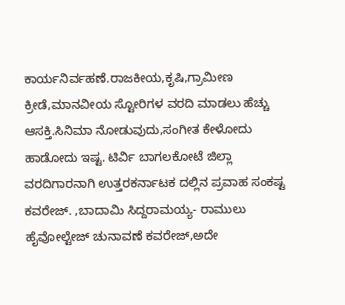ಕಾರ್ಯನಿರ್ವಹಣೆ.ರಾಜಕೀಯ,ಕೃಷಿ,ಗ್ರಾಮೀಣ ಕ್ರೀಡೆ,ಮಾನವೀಯ ಸ್ಟೋರಿಗಳ ವರದಿ ಮಾಡಲು ಹೆಚ್ಚು ಆಸಕ್ತಿ.ಸಿನಿಮಾ ನೋಡುವುದು,ಸಂಗೀತ ಕೇಳೋದು ಹಾಡೋದು ಇಷ್ಟ. ಟಿರ್ವಿ ಬಾಗಲಕೋಟೆ ಜಿಲ್ಲಾ ವರದಿಗಾರನಾಗಿ ಉತ್ತರಕರ್ನಾಟಕ ದಲ್ಲಿನ ಪ್ರವಾಹ ಸಂಕಷ್ಟ ಕವರೇಜ್. ,ಬಾದಾಮಿ ಸಿದ್ದರಾಮಯ್ಯ- ರಾಮುಲು ಹೈವೋಲ್ಟೇಜ್ ಚುನಾವಣೆ ಕವರೇಜ್,ಅದೇ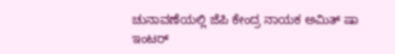ಚುನಾವಣೆಯಲ್ಲಿ ಜೆಪಿ ಕೇಂದ್ರ ನಾಯಕ ಅಮಿತ್ ಷಾ ಇಂಟರ್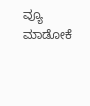ವ್ಯೂ ಮಾಡೋಕೆ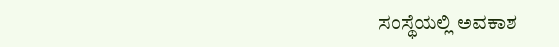ಸಂಸ್ಥೆಯಲ್ಲಿ ಅವಕಾಶ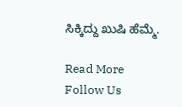ಸಿಕ್ಕಿದ್ದು ಖುಷಿ ಹೆಮ್ಮೆ.

Read More
Follow Us